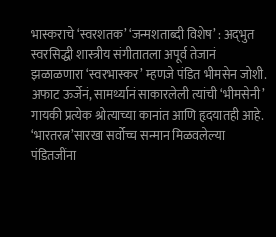भास्कराचे ‘स्वरशतक’ ‘जन्मशताब्दी विशेष’ : अद्‍भुत स्वरसिद्धी शास्त्रीय संगीतातला अपूर्व तेजानं झळाळणारा ‘स्वरभास्कर’ म्हणजे पंडित भीमसेन जोशी. अफाट ऊर्जेनं, सामर्थ्यानं साकारलेली त्यांची ‘भीमसेनी’ गायकी प्रत्येक श्रोत्याच्या कानांत आणि हृदयातही आहे. ‘भारतरत्न’सारखा सर्वोच्च सन्मान मिळवलेल्या पंडितजींना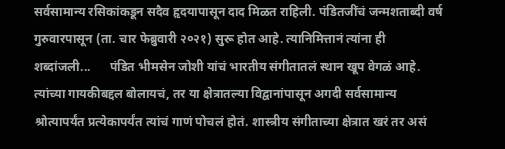सर्वसामान्य रसिकांकडून सदैव हृदयापासून दाद मिळत राहिली. पंडितजींचं जन्मशताब्दी वर्ष गुरुवारपासून (ता. चार फेब्रुवारी २०२१) सुरू होत आहे. त्यानिमित्तानं त्यांना ही शब्दांजली...      पंडित भीमसेन जोशी यांचं भारतीय संगीतातलं स्थान खूप वेगळं आहे. त्यांच्या गायकीबद्दल बोलायचं, तर या क्षेत्रातल्या विद्वानांपासून अगदी सर्वसामान्य श्रोत्यापर्यंत प्रत्येकापर्यंत त्यांचं गाणं पोचलं होतं. शास्त्रीय संगीताच्या क्षेत्रात खरं तर असं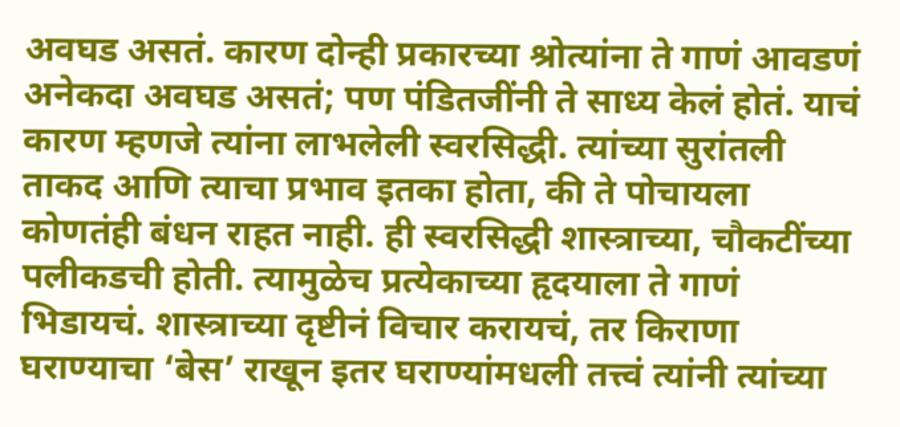अवघड असतं. कारण दोन्ही प्रकारच्या श्रोत्यांना ते गाणं आवडणं अनेकदा अवघड असतं; पण पंडितजींनी ते साध्य केलं होतं. याचं कारण म्हणजे त्यांना लाभलेली स्वरसिद्धी. त्यांच्या सुरांतली ताकद आणि त्याचा प्रभाव इतका होता, की ते पोचायला कोणतंही बंधन राहत नाही. ही स्वरसिद्धी शास्त्राच्या, चौकटींच्या पलीकडची होती. त्यामुळेच प्रत्येकाच्या हृदयाला ते गाणं भिडायचं. शास्त्राच्या दृष्टीनं विचार करायचं, तर किराणा घराण्याचा ‘बेस’ राखून इतर घराण्यांमधली तत्त्वं त्यांनी त्यांच्या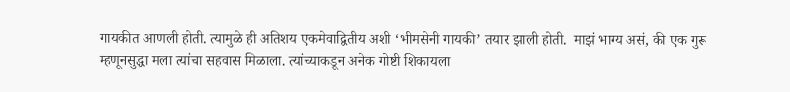गायकीत आणली होती. त्यामुळे ही अतिशय एकमेवाद्वितीय अशी ‘भीमसेनी गायकी’ तयार झाली होती.  माझं भाग्य असं, की एक गुरू म्हणूनसुद्धा मला त्यांचा सहवास मिळाला. त्यांच्याकडून अनेक गोष्टी शिकायला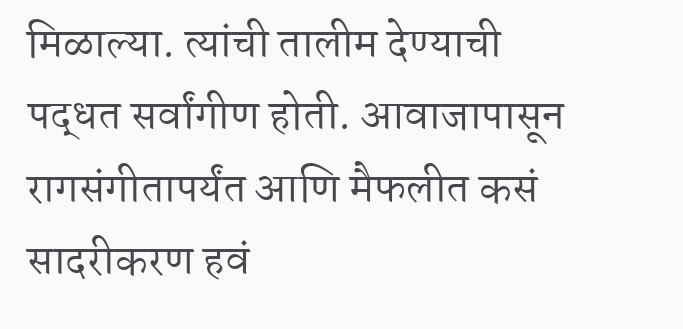मिळाल्या. त्यांची तालीम देण्याची पद्धत सर्वांगीण होती. आवाजापासून रागसंगीतापर्यंत आणि मैफलीत कसं सादरीकरण हवं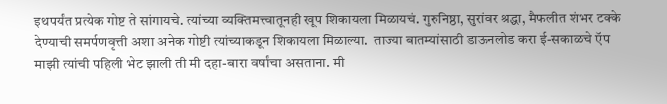इथपर्यंत प्रत्येक गोष्ट ते सांगायचे. त्यांच्या व्यक्तिमत्त्वातूनही खूप शिकायला मिळायचं. गुरुनिष्ठा, सुरांवर श्रद्धा, मैफलीत शंभर टक्के देण्याची समर्पणवृत्ती अशा अनेक गोष्टी त्यांच्याकडून शिकायला मिळाल्या.  ताज्या बातम्यांसाठी डाऊनलोड करा ई-सकाळचे ऍप माझी त्यांची पहिली भेट झाली ती मी दहा-बारा वर्षांचा असताना. मी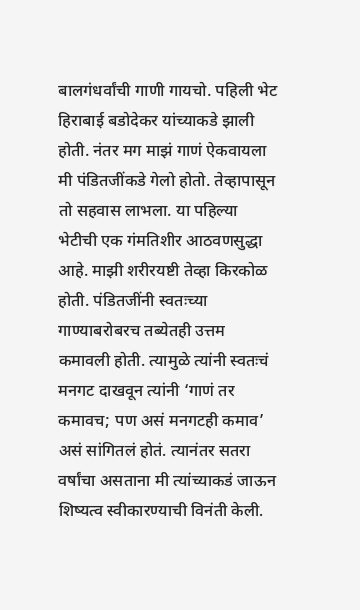बालगंधर्वांची गाणी गायचो. पहिली भेट हिराबाई बडोदेकर यांच्याकडे झाली होती. नंतर मग माझं गाणं ऐकवायला मी पंडितजींकडे गेलो होतो. तेव्हापासून तो सहवास लाभला. या पहिल्या भेटीची एक गंमतिशीर आठवणसुद्धा आहे. माझी शरीरयष्टी तेव्हा किरकोळ होती. पंडितजींनी स्वतःच्या गाण्याबरोबरच तब्येतही उत्तम कमावली होती. त्यामुळे त्यांनी स्वतःचं मनगट दाखवून त्यांनी ‘गाणं तर कमावच; पण असं मनगटही कमाव’ असं सांगितलं होतं. त्यानंतर सतरा वर्षांचा असताना मी त्यांच्याकडं जाऊन शिष्यत्व स्वीकारण्याची विनंती केली.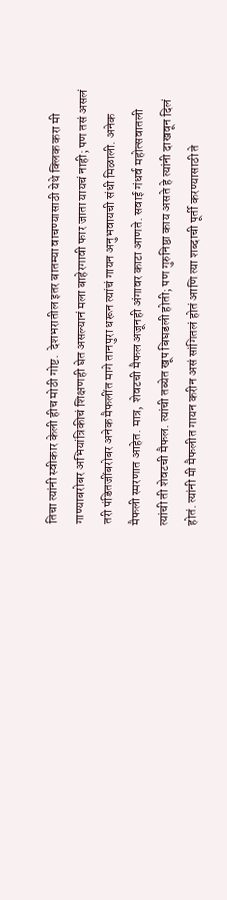तिचा त्यांनी स्वीकार केली हीच मोठी गोष्ट.  देशभरातील इतर बातम्या वाचण्यासाठी येथे क्लिक करा मी गाण्याबरोबर अभियांत्रिकीचं शिक्षणही घेत असल्यानं मला बाहेरगावी फार जाता यायचं नाही; पण तसं असलं तरी पंडितजींबरोबर अनेक मैफलींत मागे तानपुरा धरून त्यांचं गायन अनुभवायची संधी मिळाली. अनेक मैफली स्मरणात आहेत. मात्र, शेवटची मैफल अजूनही अंगावर काटा आणते. सवाई गंधर्व महोत्सवातली त्यांची ती शेवटची मैफल. त्यांची तब्येत खूप बिघडली होती; पण गुरुनिष्ठा काय असते हे त्यांनी दाखवून दिलं होतं. त्यांनी मी मैफलीत गायन करीन असं सांगितलं होतं आणि त्या शब्दाची पूर्ती करण्यासाठी ते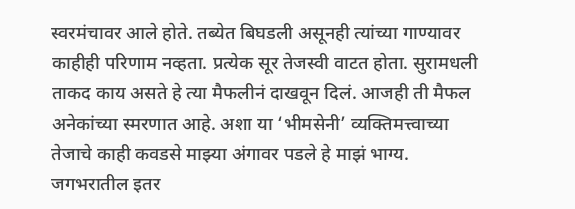स्वरमंचावर आले होते. तब्येत बिघडली असूनही त्यांच्या गाण्यावर काहीही परिणाम नव्हता. प्रत्येक सूर तेजस्वी वाटत होता. सुरामधली ताकद काय असते हे त्या मैफलीनं दाखवून दिलं. आजही ती मैफल अनेकांच्या स्मरणात आहे. अशा या ‘भीमसेनी’ व्यक्तिमत्त्वाच्या तेजाचे काही कवडसे माझ्या अंगावर पडले हे माझं भाग्य.  जगभरातील इतर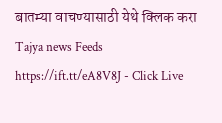बातम्या वाचण्यासाठी येथे क्लिक करा Tajya news Feeds https://ift.tt/eA8V8J - Click Live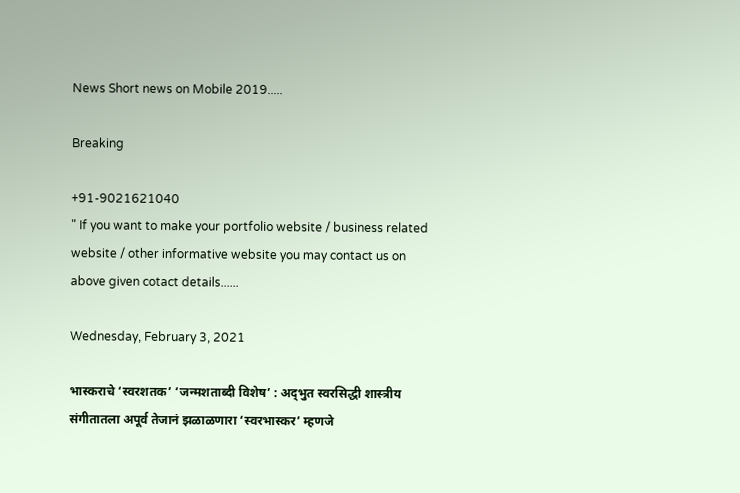News Short news on Mobile 2019.....

Breaking

+91-9021621040
" If you want to make your portfolio website / business related website / other informative website you may contact us on above given cotact details......

Wednesday, February 3, 2021

भास्कराचे ‘स्वरशतक’ ‘जन्मशताब्दी विशेष’ : अद्‍भुत स्वरसिद्धी शास्त्रीय संगीतातला अपूर्व तेजानं झळाळणारा ‘स्वरभास्कर’ म्हणजे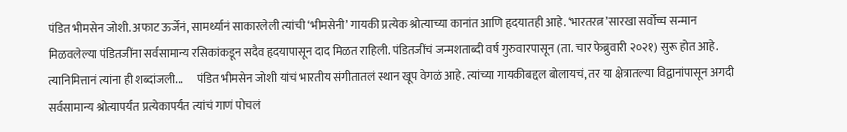पंडित भीमसेन जोशी. अफाट ऊर्जेनं, सामर्थ्यानं साकारलेली त्यांची ‘भीमसेनी’ गायकी प्रत्येक श्रोत्याच्या कानांत आणि हृदयातही आहे. ‘भारतरत्न’सारखा सर्वोच्च सन्मान मिळवलेल्या पंडितजींना सर्वसामान्य रसिकांकडून सदैव हृदयापासून दाद मिळत राहिली. पंडितजींचं जन्मशताब्दी वर्ष गुरुवारपासून (ता. चार फेब्रुवारी २०२१) सुरू होत आहे. त्यानिमित्तानं त्यांना ही शब्दांजली...      पंडित भीमसेन जोशी यांचं भारतीय संगीतातलं स्थान खूप वेगळं आहे. त्यांच्या गायकीबद्दल बोलायचं, तर या क्षेत्रातल्या विद्वानांपासून अगदी सर्वसामान्य श्रोत्यापर्यंत प्रत्येकापर्यंत त्यांचं गाणं पोचलं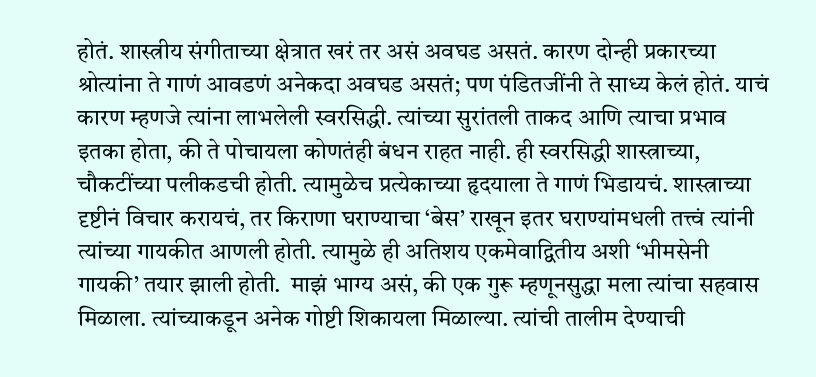होतं. शास्त्रीय संगीताच्या क्षेत्रात खरं तर असं अवघड असतं. कारण दोन्ही प्रकारच्या श्रोत्यांना ते गाणं आवडणं अनेकदा अवघड असतं; पण पंडितजींनी ते साध्य केलं होतं. याचं कारण म्हणजे त्यांना लाभलेली स्वरसिद्धी. त्यांच्या सुरांतली ताकद आणि त्याचा प्रभाव इतका होता, की ते पोचायला कोणतंही बंधन राहत नाही. ही स्वरसिद्धी शास्त्राच्या, चौकटींच्या पलीकडची होती. त्यामुळेच प्रत्येकाच्या हृदयाला ते गाणं भिडायचं. शास्त्राच्या दृष्टीनं विचार करायचं, तर किराणा घराण्याचा ‘बेस’ राखून इतर घराण्यांमधली तत्त्वं त्यांनी त्यांच्या गायकीत आणली होती. त्यामुळे ही अतिशय एकमेवाद्वितीय अशी ‘भीमसेनी गायकी’ तयार झाली होती.  माझं भाग्य असं, की एक गुरू म्हणूनसुद्धा मला त्यांचा सहवास मिळाला. त्यांच्याकडून अनेक गोष्टी शिकायला मिळाल्या. त्यांची तालीम देण्याची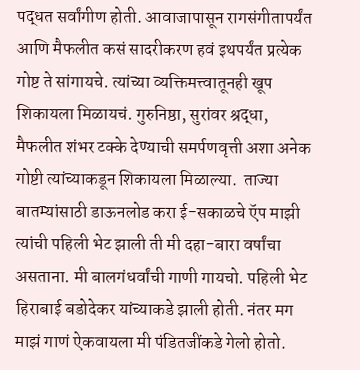पद्धत सर्वांगीण होती. आवाजापासून रागसंगीतापर्यंत आणि मैफलीत कसं सादरीकरण हवं इथपर्यंत प्रत्येक गोष्ट ते सांगायचे. त्यांच्या व्यक्तिमत्त्वातूनही खूप शिकायला मिळायचं. गुरुनिष्ठा, सुरांवर श्रद्धा, मैफलीत शंभर टक्के देण्याची समर्पणवृत्ती अशा अनेक गोष्टी त्यांच्याकडून शिकायला मिळाल्या.  ताज्या बातम्यांसाठी डाऊनलोड करा ई-सकाळचे ऍप माझी त्यांची पहिली भेट झाली ती मी दहा-बारा वर्षांचा असताना. मी बालगंधर्वांची गाणी गायचो. पहिली भेट हिराबाई बडोदेकर यांच्याकडे झाली होती. नंतर मग माझं गाणं ऐकवायला मी पंडितजींकडे गेलो होतो.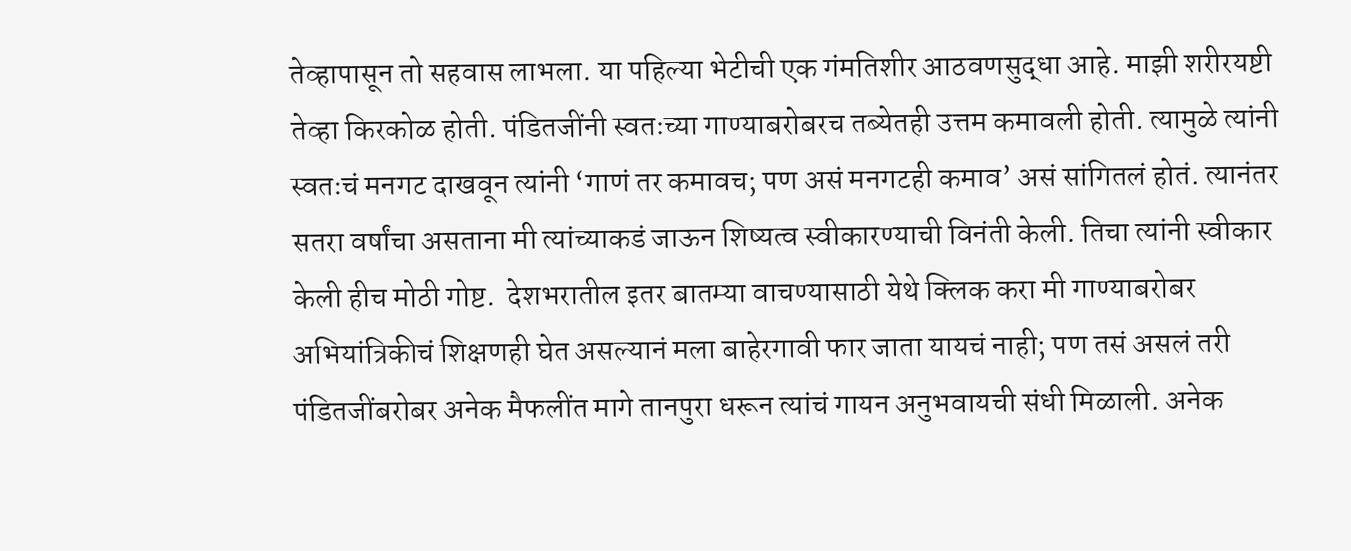तेव्हापासून तो सहवास लाभला. या पहिल्या भेटीची एक गंमतिशीर आठवणसुद्धा आहे. माझी शरीरयष्टी तेव्हा किरकोळ होती. पंडितजींनी स्वतःच्या गाण्याबरोबरच तब्येतही उत्तम कमावली होती. त्यामुळे त्यांनी स्वतःचं मनगट दाखवून त्यांनी ‘गाणं तर कमावच; पण असं मनगटही कमाव’ असं सांगितलं होतं. त्यानंतर सतरा वर्षांचा असताना मी त्यांच्याकडं जाऊन शिष्यत्व स्वीकारण्याची विनंती केली. तिचा त्यांनी स्वीकार केली हीच मोठी गोष्ट.  देशभरातील इतर बातम्या वाचण्यासाठी येथे क्लिक करा मी गाण्याबरोबर अभियांत्रिकीचं शिक्षणही घेत असल्यानं मला बाहेरगावी फार जाता यायचं नाही; पण तसं असलं तरी पंडितजींबरोबर अनेक मैफलींत मागे तानपुरा धरून त्यांचं गायन अनुभवायची संधी मिळाली. अनेक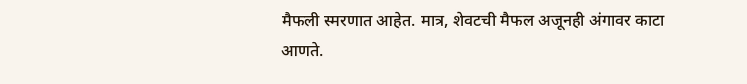मैफली स्मरणात आहेत. मात्र, शेवटची मैफल अजूनही अंगावर काटा आणते.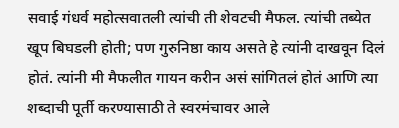सवाई गंधर्व महोत्सवातली त्यांची ती शेवटची मैफल. त्यांची तब्येत खूप बिघडली होती; पण गुरुनिष्ठा काय असते हे त्यांनी दाखवून दिलं होतं. त्यांनी मी मैफलीत गायन करीन असं सांगितलं होतं आणि त्या शब्दाची पूर्ती करण्यासाठी ते स्वरमंचावर आले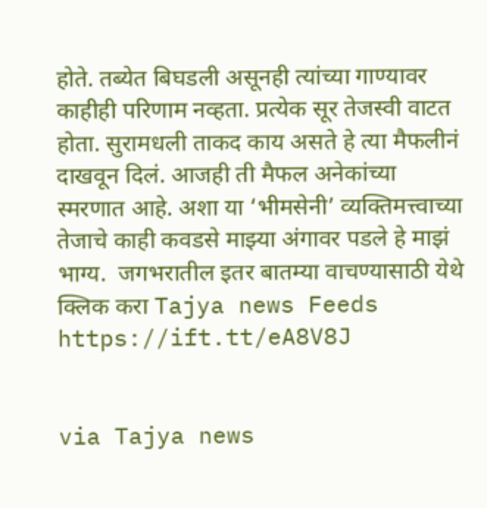होते. तब्येत बिघडली असूनही त्यांच्या गाण्यावर काहीही परिणाम नव्हता. प्रत्येक सूर तेजस्वी वाटत होता. सुरामधली ताकद काय असते हे त्या मैफलीनं दाखवून दिलं. आजही ती मैफल अनेकांच्या स्मरणात आहे. अशा या ‘भीमसेनी’ व्यक्तिमत्त्वाच्या तेजाचे काही कवडसे माझ्या अंगावर पडले हे माझं भाग्य.  जगभरातील इतर बातम्या वाचण्यासाठी येथे क्लिक करा Tajya news Feeds https://ift.tt/eA8V8J


via Tajya news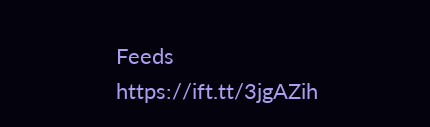Feeds https://ift.tt/3jgAZih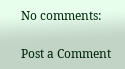No comments:

Post a Comment